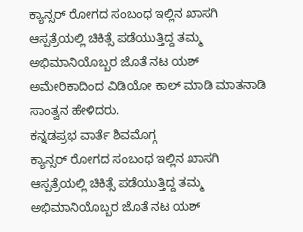ಕ್ಯಾನ್ಸರ್ ರೋಗದ ಸಂಬಂಧ ಇಲ್ಲಿನ ಖಾಸಗಿ ಆಸ್ಪತ್ರೆಯಲ್ಲಿ ಚಿಕಿತ್ಸೆ ಪಡೆಯುತ್ತಿದ್ದ ತಮ್ಮ ಅಭಿಮಾನಿಯೊಬ್ಬರ ಜೊತೆ ನಟ ಯಶ್ ಅಮೇರಿಕಾದಿಂದ ವಿಡಿಯೋ ಕಾಲ್ ಮಾಡಿ ಮಾತನಾಡಿ ಸಾಂತ್ವನ ಹೇಳಿದರು.
ಕನ್ನಡಪ್ರಭ ವಾರ್ತೆ ಶಿವಮೊಗ್ಗ
ಕ್ಯಾನ್ಸರ್ ರೋಗದ ಸಂಬಂಧ ಇಲ್ಲಿನ ಖಾಸಗಿ ಆಸ್ಪತ್ರೆಯಲ್ಲಿ ಚಿಕಿತ್ಸೆ ಪಡೆಯುತ್ತಿದ್ದ ತಮ್ಮ ಅಭಿಮಾನಿಯೊಬ್ಬರ ಜೊತೆ ನಟ ಯಶ್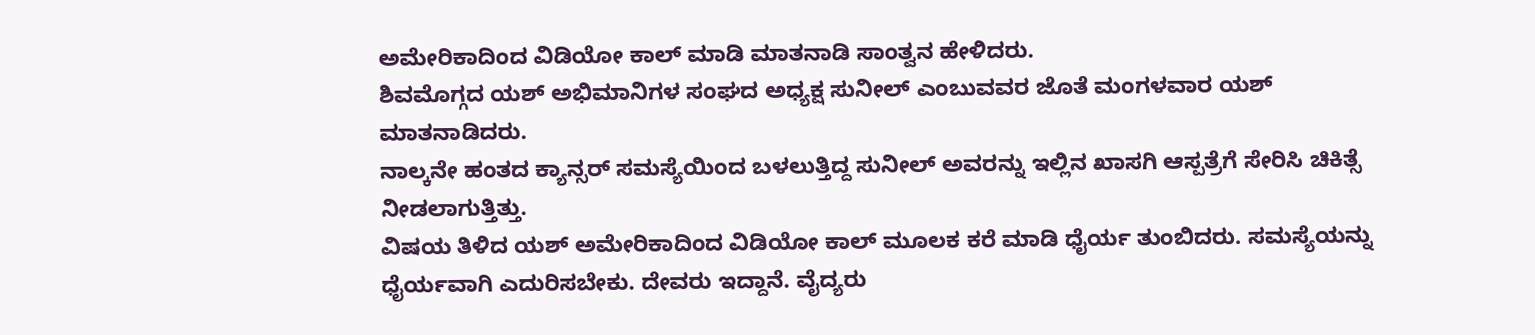ಅಮೇರಿಕಾದಿಂದ ವಿಡಿಯೋ ಕಾಲ್ ಮಾಡಿ ಮಾತನಾಡಿ ಸಾಂತ್ವನ ಹೇಳಿದರು.
ಶಿವಮೊಗ್ಗದ ಯಶ್ ಅಭಿಮಾನಿಗಳ ಸಂಘದ ಅಧ್ಯಕ್ಷ ಸುನೀಲ್ ಎಂಬುವವರ ಜೊತೆ ಮಂಗಳವಾರ ಯಶ್ ಮಾತನಾಡಿದರು.
ನಾಲ್ಕನೇ ಹಂತದ ಕ್ಯಾನ್ಸರ್ ಸಮಸ್ಯೆಯಿಂದ ಬಳಲುತ್ತಿದ್ದ ಸುನೀಲ್ ಅವರನ್ನು ಇಲ್ಲಿನ ಖಾಸಗಿ ಆಸ್ಪತ್ರೆಗೆ ಸೇರಿಸಿ ಚಿಕಿತ್ಸೆ ನೀಡಲಾಗುತ್ತಿತ್ತು.
ವಿಷಯ ತಿಳಿದ ಯಶ್ ಅಮೇರಿಕಾದಿಂದ ವಿಡಿಯೋ ಕಾಲ್ ಮೂಲಕ ಕರೆ ಮಾಡಿ ಧೈರ್ಯ ತುಂಬಿದರು. ಸಮಸ್ಯೆಯನ್ನು ಧೈರ್ಯವಾಗಿ ಎದುರಿಸಬೇಕು. ದೇವರು ಇದ್ದಾನೆ. ವೈದ್ಯರು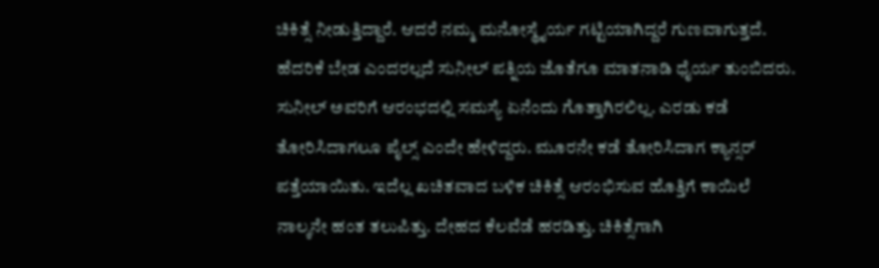ಚಿಕಿತ್ಸೆ ನೀಡುತ್ತಿದ್ದಾರೆ. ಆದರೆ ನಮ್ಮ ಮನೋಸ್ಥೈರ್ಯ ಗಟ್ಟಿಯಾಗಿದ್ದರೆ ಗುಣವಾಗುತ್ತದೆ. ಹೆದರಿಕೆ ಬೇಡ ಎಂದರಲ್ಲದೆ ಸುನೀಲ್ ಪತ್ನಿಯ ಜೊತೆಗೂ ಮಾತನಾಡಿ ಧೈರ್ಯ ತುಂಬಿದರು.
ಸುನೀಲ್ ಅವರಿಗೆ ಆರಂಭದಲ್ಲಿ ಸಮಸ್ಯೆ ಏನೆಂದು ಗೊತ್ತಾಗಿರಲಿಲ್ಲ. ಎರಡು ಕಡೆ ತೋರಿಸಿದಾಗಲೂ ಪೈಲ್ಸ್ ಎಂದೇ ಹೇಳಿದ್ದರು. ಮೂರನೇ ಕಡೆ ತೋರಿಸಿದಾಗ ಕ್ಯಾನ್ಸರ್ ಪತ್ತೆಯಾಯಿತು. ಇದೆಲ್ಲ ಖಚಿತವಾದ ಬಳಿಕ ಚಿಕಿತ್ಸೆ ಆರಂಭಿಸುವ ಹೊತ್ತಿಗೆ ಕಾಯಿಲೆ ನಾಲ್ಕನೇ ಹಂತ ತಲುಪಿತ್ತು. ದೇಹದ ಕೆಲವೆಡೆ ಹರಡಿತ್ತು. ಚಿಕಿತ್ಸೆಗಾಗಿ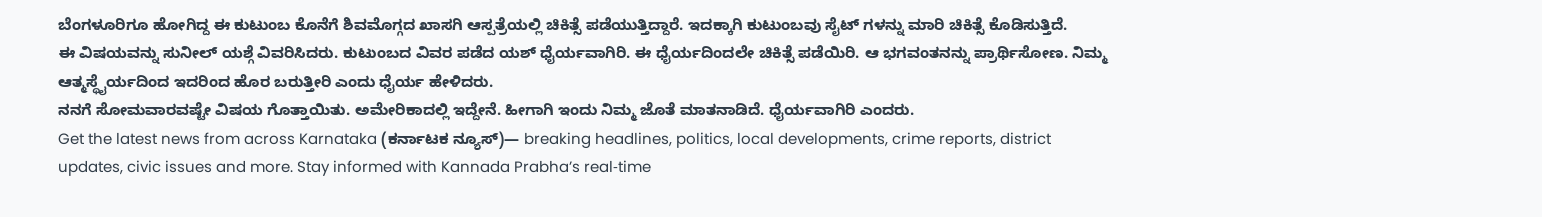ಬೆಂಗಳೂರಿಗೂ ಹೋಗಿದ್ದ ಈ ಕುಟುಂಬ ಕೊನೆಗೆ ಶಿವಮೊಗ್ಗದ ಖಾಸಗಿ ಆಸ್ಪತ್ರೆಯಲ್ಲಿ ಚಿಕಿತ್ಸೆ ಪಡೆಯುತ್ತಿದ್ದಾರೆ. ಇದಕ್ಕಾಗಿ ಕುಟುಂಬವು ಸೈಟ್ ಗಳನ್ನು ಮಾರಿ ಚಿಕಿತ್ಸೆ ಕೊಡಿಸುತ್ತಿದೆ.
ಈ ವಿಷಯವನ್ನು ಸುನೀಲ್ ಯಶ್ಗೆ ವಿವರಿಸಿದರು. ಕುಟುಂಬದ ವಿವರ ಪಡೆದ ಯಶ್ ಧೈರ್ಯವಾಗಿರಿ. ಈ ಧೈರ್ಯದಿಂದಲೇ ಚಿಕಿತ್ಸೆ ಪಡೆಯಿರಿ. ಆ ಭಗವಂತನನ್ನು ಪ್ರಾರ್ಥಿಸೋಣ. ನಿಮ್ಮ ಆತ್ಮಸ್ಥೈರ್ಯದಿಂದ ಇದರಿಂದ ಹೊರ ಬರುತ್ತೀರಿ ಎಂದು ಧೈರ್ಯ ಹೇಳಿದರು.
ನನಗೆ ಸೋಮವಾರವಷ್ಟೇ ವಿಷಯ ಗೊತ್ತಾಯಿತು. ಅಮೇರಿಕಾದಲ್ಲಿ ಇದ್ದೇನೆ. ಹೀಗಾಗಿ ಇಂದು ನಿಮ್ಮ ಜೊತೆ ಮಾತನಾಡಿದೆ. ಧೈರ್ಯವಾಗಿರಿ ಎಂದರು.
Get the latest news from across Karnataka (ಕರ್ನಾಟಕ ನ್ಯೂಸ್)— breaking headlines, politics, local developments, crime reports, district updates, civic issues and more. Stay informed with Kannada Prabha’s real‑time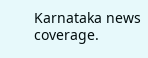Karnataka news coverage.